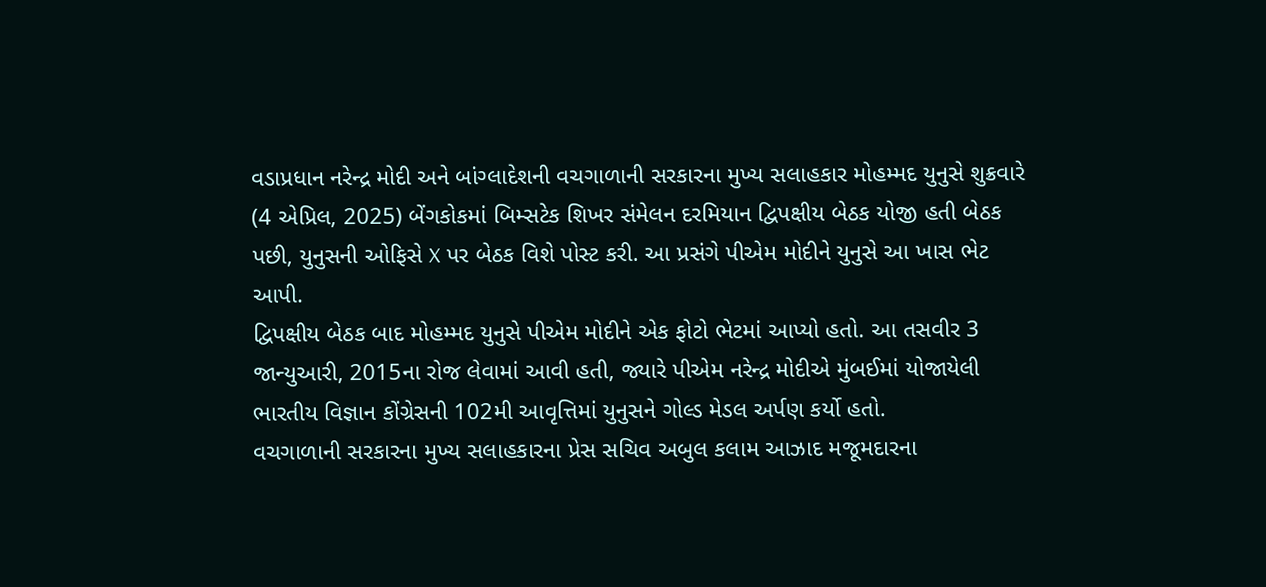વડાપ્રધાન નરેન્દ્ર મોદી અને બાંગ્લાદેશની વચગાળાની સરકારના મુખ્ય સલાહકાર મોહમ્મદ યુનુસે શુક્રવારે (4 એપ્રિલ, 2025) બેંગકોકમાં બિમ્સટેક શિખર સંમેલન દરમિયાન દ્વિપક્ષીય બેઠક યોજી હતી બેઠક પછી, યુનુસની ઓફિસે X પર બેઠક વિશે પોસ્ટ કરી. આ પ્રસંગે પીએમ મોદીને યુનુસે આ ખાસ ભેટ આપી.
દ્વિપક્ષીય બેઠક બાદ મોહમ્મદ યુનુસે પીએમ મોદીને એક ફોટો ભેટમાં આપ્યો હતો. આ તસવીર 3 જાન્યુઆરી, 2015ના રોજ લેવામાં આવી હતી, જ્યારે પીએમ નરેન્દ્ર મોદીએ મુંબઈમાં યોજાયેલી ભારતીય વિજ્ઞાન કોંગ્રેસની 102મી આવૃત્તિમાં યુનુસને ગોલ્ડ મેડલ અર્પણ કર્યો હતો.
વચગાળાની સરકારના મુખ્ય સલાહકારના પ્રેસ સચિવ અબુલ કલામ આઝાદ મજૂમદારના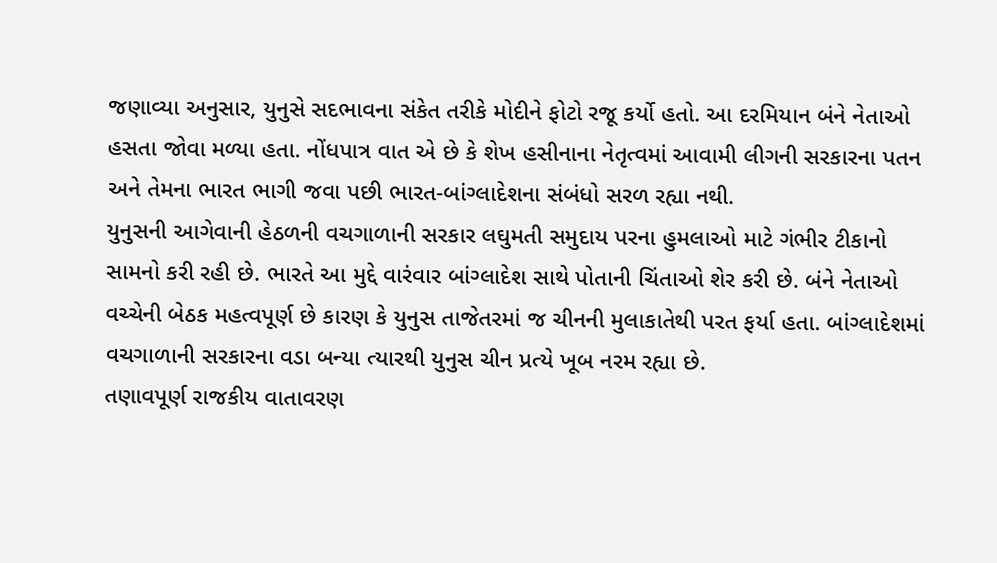જણાવ્યા અનુસાર, યુનુસે સદભાવના સંકેત તરીકે મોદીને ફોટો રજૂ કર્યો હતો. આ દરમિયાન બંને નેતાઓ હસતા જોવા મળ્યા હતા. નોંધપાત્ર વાત એ છે કે શેખ હસીનાના નેતૃત્વમાં આવામી લીગની સરકારના પતન અને તેમના ભારત ભાગી જવા પછી ભારત-બાંગ્લાદેશના સંબંધો સરળ રહ્યા નથી.
યુનુસની આગેવાની હેઠળની વચગાળાની સરકાર લઘુમતી સમુદાય પરના હુમલાઓ માટે ગંભીર ટીકાનો સામનો કરી રહી છે. ભારતે આ મુદ્દે વારંવાર બાંગ્લાદેશ સાથે પોતાની ચિંતાઓ શેર કરી છે. બંને નેતાઓ વચ્ચેની બેઠક મહત્વપૂર્ણ છે કારણ કે યુનુસ તાજેતરમાં જ ચીનની મુલાકાતેથી પરત ફર્યા હતા. બાંગ્લાદેશમાં વચગાળાની સરકારના વડા બન્યા ત્યારથી યુનુસ ચીન પ્રત્યે ખૂબ નરમ રહ્યા છે.
તણાવપૂર્ણ રાજકીય વાતાવરણ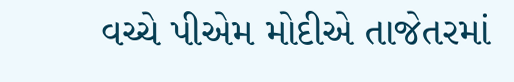વચ્ચે પીએમ મોદીએ તાજેતરમાં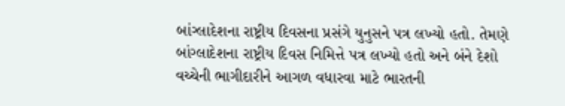બાંગ્લાદેશના રાષ્ટ્રીય દિવસના પ્રસંગે યુનુસને પત્ર લખ્યો હતો. તેમણે બાંગ્લાદેશના રાષ્ટ્રીય દિવસ નિમિત્તે પત્ર લખ્યો હતો અને બંને દેશો વચ્ચેની ભાગીદારીને આગળ વધારવા માટે ભારતની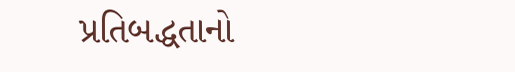પ્રતિબદ્ધતાનો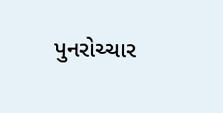પુનરોચ્ચાર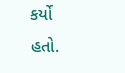કર્યો હતો.